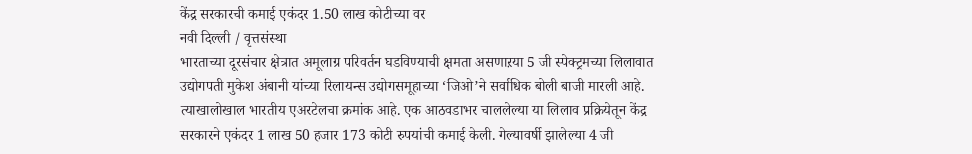केंद्र सरकारची कमाई एकंदर 1.50 लाख कोटीच्या वर
नवी दिल्ली / वृत्तसंस्था
भारताच्या दूरसंचार क्षेत्रात अमूलाग्र परिवर्तन घडविण्याची क्षमता असणाऱया 5 जी स्पेक्ट्रमच्या लिलावात उद्योगपती मुकेश अंबानी यांच्या रिलायन्स उद्योगसमूहाच्या ‘जिओ’ने सर्वाधिक बोली बाजी मारली आहे. त्याखालोखाल भारतीय एअरटेलचा क्रमांक आहे. एक आठवडाभर चाललेल्या या लिलाव प्रक्रियेतून केंद्र सरकारने एकंदर 1 लाख 50 हजार 173 कोटी रुपयांची कमाई केली. गेल्यावर्षी झालेल्या 4 जी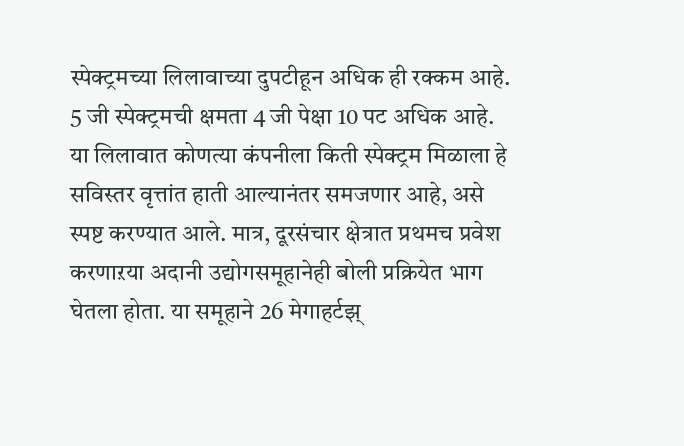स्पेक्ट्रमच्या लिलावाच्या दुपटीहून अधिक ही रक्कम आहे. 5 जी स्पेक्ट्रमची क्षमता 4 जी पेक्षा 10 पट अधिक आहे.
या लिलावात कोणत्या कंपनीला किती स्पेक्ट्रम मिळाला हे सविस्तर वृत्तांत हाती आल्यानंतर समजणार आहे, असे स्पष्ट करण्यात आले. मात्र, दूरसंचार क्षेत्रात प्रथमच प्रवेश करणाऱया अदानी उद्योगसमूहानेही बोली प्रक्रियेत भाग घेतला होता. या समूहाने 26 मेगाहर्टझ्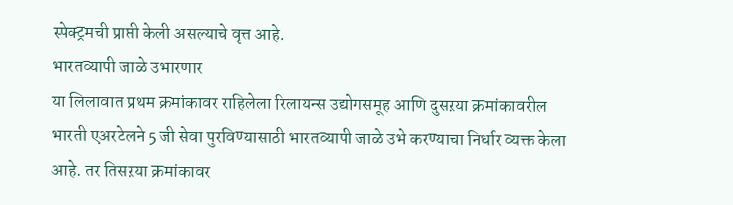स्पेक्ट्रमची प्राप्ती केली असल्याचे वृत्त आहे.
भारतव्यापी जाळे उभारणार
या लिलावात प्रथम क्रमांकावर राहिलेला रिलायन्स उद्योगसमूह आणि दुसऱया क्रमांकावरील भारती एअरटेलने 5 जी सेवा पुरविण्यासाठी भारतव्यापी जाळे उभे करण्याचा निर्धार व्यक्त केला आहे. तर तिसऱया क्रमांकावर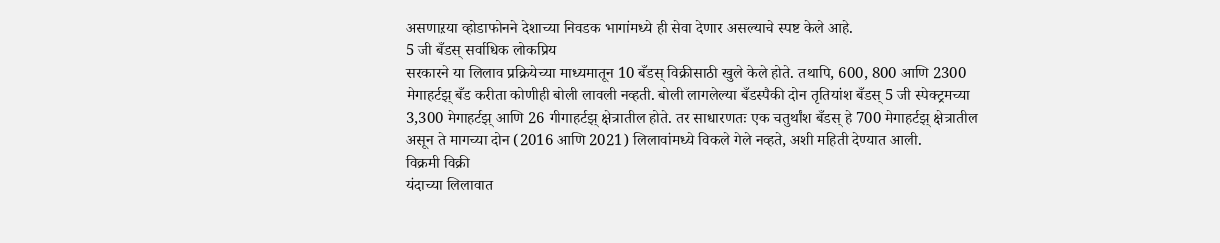असणाऱया व्होडाफोनने देशाच्या निवडक भागांमध्ये ही सेवा देणार असल्याचे स्पष्ट केले आहे.
5 जी बँडस् सर्वाधिक लोकप्रिय
सरकारने या लिलाव प्रक्रियेच्या माध्यमातून 10 बँडस् विक्रीसाठी खुले केले होते. तथापि, 600, 800 आणि 2300 मेगाहर्टझ् बँड करीता कोणीही बोली लावली नव्हती. बोली लागलेल्या बँडस्पैकी दोन तृतियांश बँडस् 5 जी स्पेक्ट्रमच्या 3,300 मेगाहर्टझ् आणि 26 गीगाहर्टझ् क्षेत्रातील होते. तर साधारणतः एक चतुर्थांश बँडस् हे 700 मेगाहर्टझ् क्षेत्रातील असून ते मागच्या दोन (2016 आणि 2021) लिलावांमध्ये विकले गेले नव्हते, अशी महिती देण्यात आली.
विक्रमी विक्री
यंदाच्या लिलावात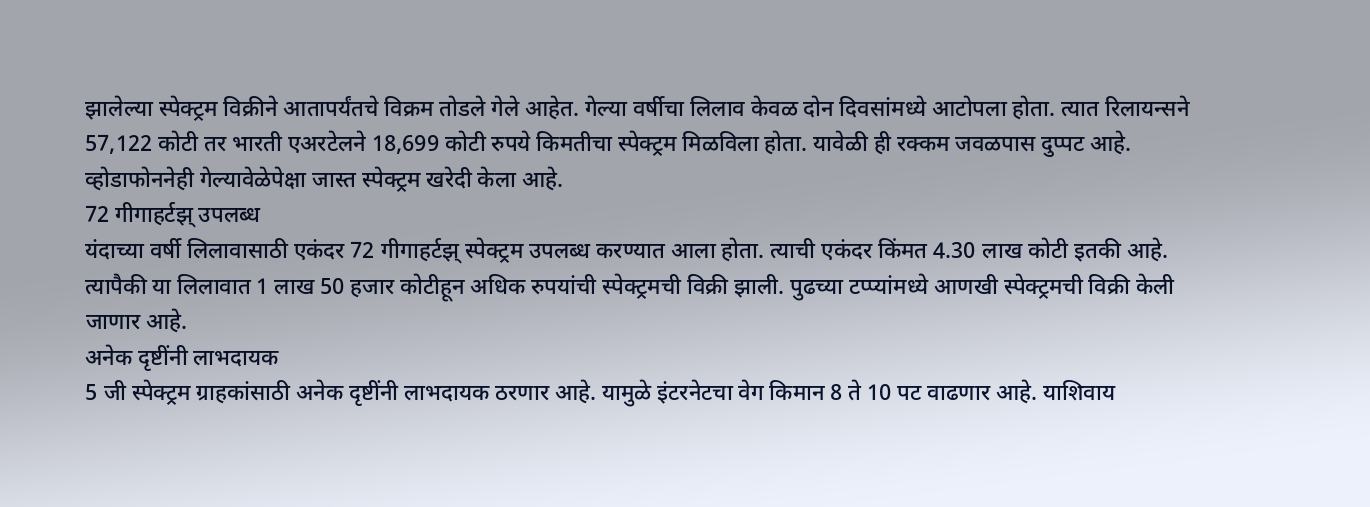झालेल्या स्पेक्ट्रम विक्रीने आतापर्यंतचे विक्रम तोडले गेले आहेत. गेल्या वर्षीचा लिलाव केवळ दोन दिवसांमध्ये आटोपला होता. त्यात रिलायन्सने 57,122 कोटी तर भारती एअरटेलने 18,699 कोटी रुपये किमतीचा स्पेक्ट्रम मिळविला होता. यावेळी ही रक्कम जवळपास दुप्पट आहे. व्होडाफोननेही गेल्यावेळेपेक्षा जास्त स्पेक्ट्रम खरेदी केला आहे.
72 गीगाहर्टझ् उपलब्ध
यंदाच्या वर्षी लिलावासाठी एकंदर 72 गीगाहर्टझ् स्पेक्ट्रम उपलब्ध करण्यात आला होता. त्याची एकंदर किंमत 4.30 लाख कोटी इतकी आहे. त्यापैकी या लिलावात 1 लाख 50 हजार कोटीहून अधिक रुपयांची स्पेक्ट्रमची विक्री झाली. पुढच्या टप्प्यांमध्ये आणखी स्पेक्ट्रमची विक्री केली जाणार आहे.
अनेक दृष्टींनी लाभदायक
5 जी स्पेक्ट्रम ग्राहकांसाठी अनेक दृष्टींनी लाभदायक ठरणार आहे. यामुळे इंटरनेटचा वेग किमान 8 ते 10 पट वाढणार आहे. याशिवाय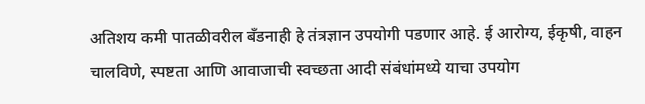अतिशय कमी पातळीवरील बँडनाही हे तंत्रज्ञान उपयोगी पडणार आहे. ई आरोग्य, ईकृषी, वाहन चालविणे, स्पष्टता आणि आवाजाची स्वच्छता आदी संबंधांमध्ये याचा उपयोग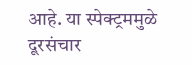आहे. या स्पेक्ट्रममुळे दूरसंचार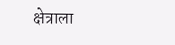क्षेत्राला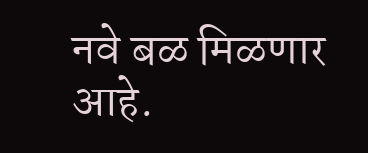नवे बळ मिळणार आहे.